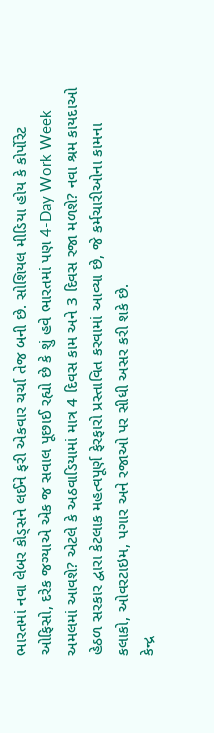ભારતમાં નવા લેબર કોડ્સને લઈને ફરી એકવાર ચર્ચા તેજ બની છે. સોશિયલ મીડિયા હોય કે કોર્પોરેટ ઓફિસો, દરેક જગ્યાએ એક જ સવાલ પૂછાઈ રહ્યો છે કે શું હવે ભારતમાં પણ 4-Day Work Week અમલમાં આવશે? એટલે કે અઠવાડિયામાં માત્ર 4 દિવસ કામ અને 3 દિવસ રજા મળશે? નવા શ્રમ કાયદાઓ હેઠળ સરકાર દ્વારા કેટલાક મહત્વપૂર્ણ ફેરફારો પ્રસ્તાવિત કરવામાં આવ્યા છે, જે કર્મચારીઓના કામના કલાકો, ઓવરટાઇમ, પગાર અને રજાઓ પર સીધી અસર કરી શકે છે.
કેન્દ્ર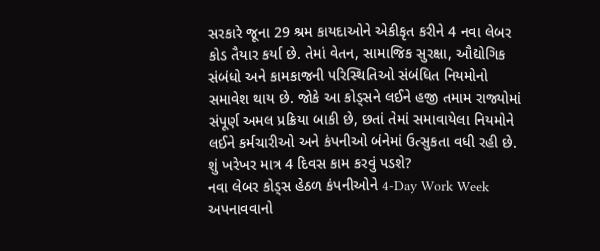સરકારે જૂના 29 શ્રમ કાયદાઓને એકીકૃત કરીને 4 નવા લેબર કોડ તૈયાર કર્યા છે. તેમાં વેતન, સામાજિક સુરક્ષા, ઔદ્યોગિક સંબંધો અને કામકાજની પરિસ્થિતિઓ સંબંધિત નિયમોનો સમાવેશ થાય છે. જોકે આ કોડ્સને લઈને હજી તમામ રાજ્યોમાં સંપૂર્ણ અમલ પ્રક્રિયા બાકી છે, છતાં તેમાં સમાવાયેલા નિયમોને લઈને કર્મચારીઓ અને કંપનીઓ બંનેમાં ઉત્સુકતા વધી રહી છે.
શું ખરેખર માત્ર 4 દિવસ કામ કરવું પડશે?
નવા લેબર કોડ્સ હેઠળ કંપનીઓને 4-Day Work Week અપનાવવાનો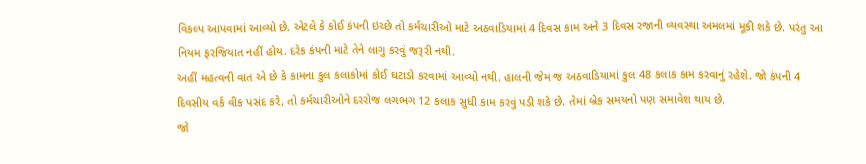વિકલ્પ આપવામાં આવ્યો છે. એટલે કે કોઈ કંપની ઇચ્છે તો કર્મચારીઓ માટે અઠવાડિયામાં 4 દિવસ કામ અને 3 દિવસ રજાની વ્યવસ્થા અમલમાં મૂકી શકે છે. પરંતુ આ નિયમ ફરજિયાત નહીં હોય. દરેક કંપની માટે તેને લાગુ કરવું જરૂરી નથી.
અહીં મહત્વની વાત એ છે કે કામના કુલ કલાકોમાં કોઈ ઘટાડો કરવામાં આવ્યો નથી. હાલની જેમ જ અઠવાડિયામાં કુલ 48 કલાક કામ કરવાનું રહેશે. જો કંપની 4 દિવસીય વર્ક વીક પસંદ કરે, તો કર્મચારીઓને દરરોજ લગભગ 12 કલાક સુધી કામ કરવું પડી શકે છે. તેમાં બ્રેક સમયનો પણ સમાવેશ થાય છે.
જો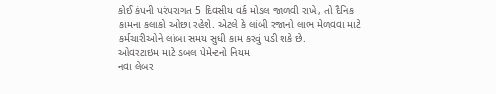કોઈ કંપની પરંપરાગત 5 દિવસીય વર્ક મોડલ જાળવી રાખે, તો દૈનિક કામના કલાકો ઓછા રહેશે. એટલે કે લાંબી રજાનો લાભ મેળવવા માટે કર્મચારીઓને લાંબા સમય સુધી કામ કરવું પડી શકે છે.
ઓવરટાઇમ માટે ડબલ પેમેન્ટનો નિયમ
નવા લેબર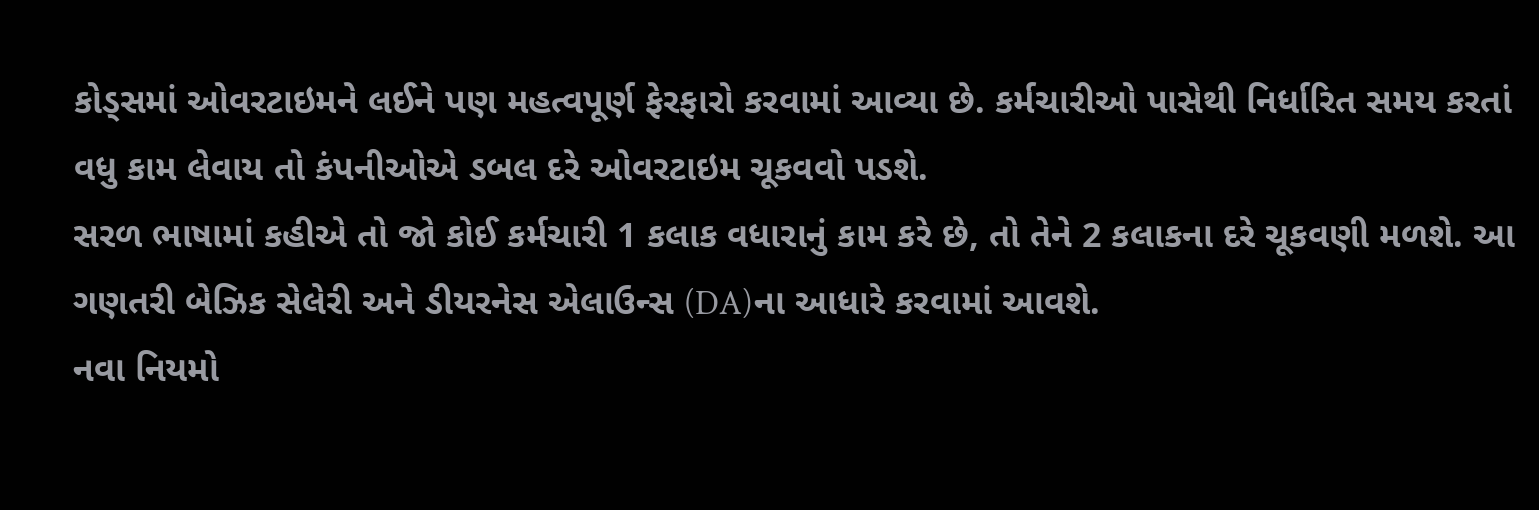કોડ્સમાં ઓવરટાઇમને લઈને પણ મહત્વપૂર્ણ ફેરફારો કરવામાં આવ્યા છે. કર્મચારીઓ પાસેથી નિર્ધારિત સમય કરતાં વધુ કામ લેવાય તો કંપનીઓએ ડબલ દરે ઓવરટાઇમ ચૂકવવો પડશે.
સરળ ભાષામાં કહીએ તો જો કોઈ કર્મચારી 1 કલાક વધારાનું કામ કરે છે, તો તેને 2 કલાકના દરે ચૂકવણી મળશે. આ ગણતરી બેઝિક સેલેરી અને ડીયરનેસ એલાઉન્સ (DA)ના આધારે કરવામાં આવશે.
નવા નિયમો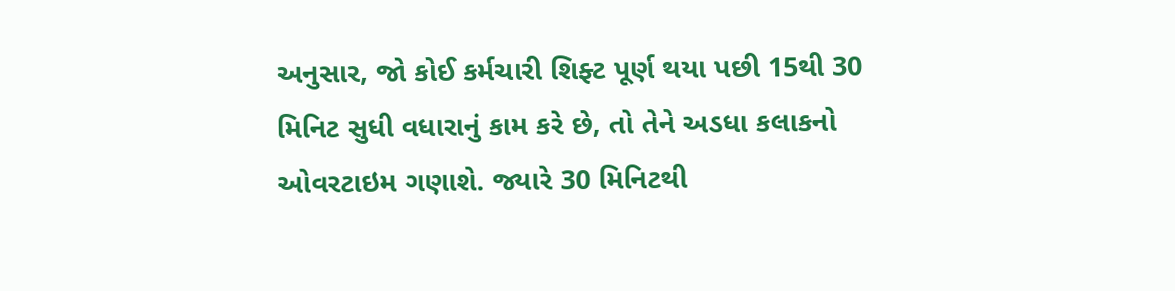અનુસાર, જો કોઈ કર્મચારી શિફ્ટ પૂર્ણ થયા પછી 15થી 30 મિનિટ સુધી વધારાનું કામ કરે છે, તો તેને અડધા કલાકનો ઓવરટાઇમ ગણાશે. જ્યારે 30 મિનિટથી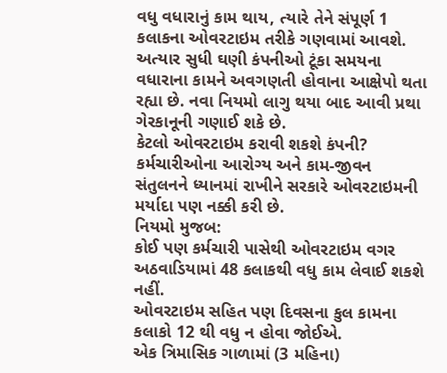વધુ વધારાનું કામ થાય, ત્યારે તેને સંપૂર્ણ 1 કલાકના ઓવરટાઇમ તરીકે ગણવામાં આવશે.
અત્યાર સુધી ઘણી કંપનીઓ ટૂંકા સમયના વધારાના કામને અવગણતી હોવાના આક્ષેપો થતા રહ્યા છે. નવા નિયમો લાગુ થયા બાદ આવી પ્રથા ગેરકાનૂની ગણાઈ શકે છે.
કેટલો ઓવરટાઇમ કરાવી શકશે કંપની?
કર્મચારીઓના આરોગ્ય અને કામ-જીવન સંતુલનને ધ્યાનમાં રાખીને સરકારે ઓવરટાઇમની મર્યાદા પણ નક્કી કરી છે.
નિયમો મુજબ:
કોઈ પણ કર્મચારી પાસેથી ઓવરટાઇમ વગર અઠવાડિયામાં 48 કલાકથી વધુ કામ લેવાઈ શકશે નહીં.
ઓવરટાઇમ સહિત પણ દિવસના કુલ કામના કલાકો 12 થી વધુ ન હોવા જોઈએ.
એક ત્રિમાસિક ગાળામાં (3 મહિના)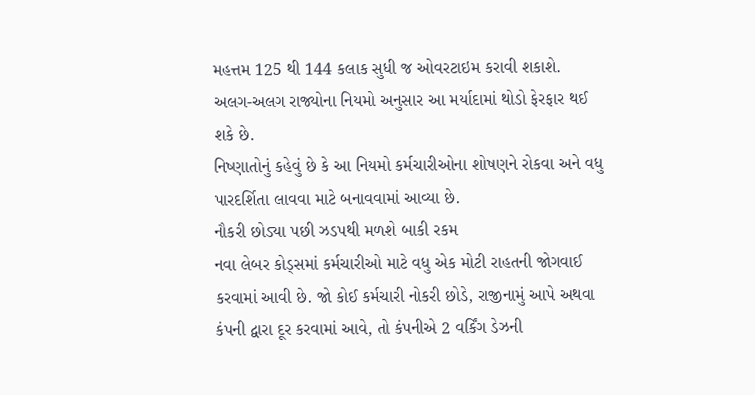મહત્તમ 125 થી 144 કલાક સુધી જ ઓવરટાઇમ કરાવી શકાશે.
અલગ-અલગ રાજ્યોના નિયમો અનુસાર આ મર્યાદામાં થોડો ફેરફાર થઈ શકે છે.
નિષ્ણાતોનું કહેવું છે કે આ નિયમો કર્મચારીઓના શોષણને રોકવા અને વધુ પારદર્શિતા લાવવા માટે બનાવવામાં આવ્યા છે.
નૌકરી છોડ્યા પછી ઝડપથી મળશે બાકી રકમ
નવા લેબર કોડ્સમાં કર્મચારીઓ માટે વધુ એક મોટી રાહતની જોગવાઈ કરવામાં આવી છે. જો કોઈ કર્મચારી નોકરી છોડે, રાજીનામું આપે અથવા કંપની દ્વારા દૂર કરવામાં આવે, તો કંપનીએ 2 વર્કિંગ ડેઝની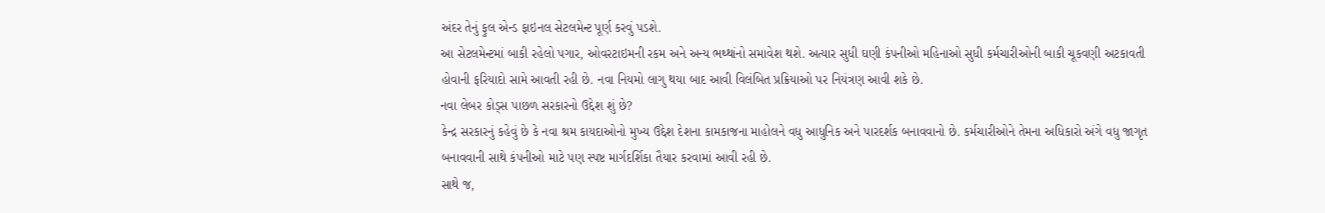અંદર તેનું ફુલ એન્ડ ફાઇનલ સેટલમેન્ટ પૂર્ણ કરવું પડશે.
આ સેટલમેન્ટમાં બાકી રહેલો પગાર, ઓવરટાઇમની રકમ અને અન્ય ભથ્થાંનો સમાવેશ થશે. અત્યાર સુધી ઘણી કંપનીઓ મહિનાઓ સુધી કર્મચારીઓની બાકી ચૂકવણી અટકાવતી હોવાની ફરિયાદો સામે આવતી રહી છે. નવા નિયમો લાગુ થયા બાદ આવી વિલંબિત પ્રક્રિયાઓ પર નિયંત્રણ આવી શકે છે.
નવા લેબર કોડ્સ પાછળ સરકારનો ઉદ્દેશ શું છે?
કેન્દ્ર સરકારનું કહેવું છે કે નવા શ્રમ કાયદાઓનો મુખ્ય ઉદ્દેશ દેશના કામકાજના માહોલને વધુ આધુનિક અને પારદર્શક બનાવવાનો છે. કર્મચારીઓને તેમના અધિકારો અંગે વધુ જાગૃત બનાવવાની સાથે કંપનીઓ માટે પણ સ્પષ્ટ માર્ગદર્શિકા તૈયાર કરવામાં આવી રહી છે.
સાથે જ,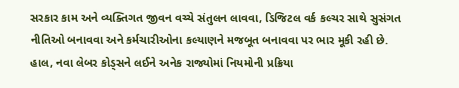સરકાર કામ અને વ્યક્તિગત જીવન વચ્ચે સંતુલન લાવવા, ડિજિટલ વર્ક કલ્ચર સાથે સુસંગત નીતિઓ બનાવવા અને કર્મચારીઓના કલ્યાણને મજબૂત બનાવવા પર ભાર મૂકી રહી છે.
હાલ, નવા લેબર કોડ્સને લઈને અનેક રાજ્યોમાં નિયમોની પ્રક્રિયા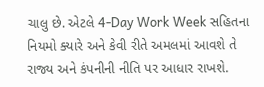ચાલુ છે. એટલે 4-Day Work Week સહિતના નિયમો ક્યારે અને કેવી રીતે અમલમાં આવશે તે રાજ્ય અને કંપનીની નીતિ પર આધાર રાખશે.